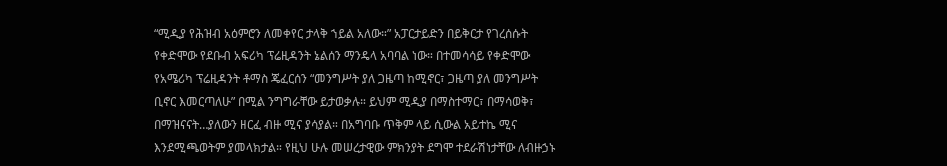“ሚዲያ የሕዝብ አዕምሮን ለመቀየር ታላቅ ኀይል አለው።” አፓርታይድን በይቅርታ የገረሰሱት የቀድሞው የደቡብ አፍሪካ ፕሬዚዳንት ኔልሰን ማንዴላ አባባል ነው። በተመሳሳይ የቀድሞው የአሜሪካ ፕሬዚዳንት ቶማስ ጄፈርሰን “መንግሥት ያለ ጋዜጣ ከሚኖር፣ ጋዜጣ ያለ መንግሥት ቢኖር እመርጣለሁ” በሚል ንግግራቸው ይታወቃሉ። ይህም ሚዲያ በማስተማር፣ በማሳወቅ፣ በማዝናናት…ያለውን ዘርፈ ብዙ ሚና ያሳያል። በአግባቡ ጥቅም ላይ ሲውል አይተኬ ሚና እንደሚጫወትም ያመላክታል። የዚህ ሁሉ መሠረታዊው ምክንያት ደግሞ ተደራሽነታቸው ለብዙኃኑ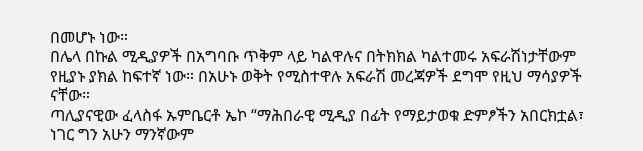በመሆኑ ነው።
በሌላ በኩል ሚዲያዎች በአግባቡ ጥቅም ላይ ካልዋሉና በትክክል ካልተመሩ አፍራሽነታቸውም የዚያኑ ያክል ከፍተኛ ነው። በአሁኑ ወቅት የሚስተዋሉ አፍራሽ መረጃዎች ደግሞ የዚህ ማሳያዎች ናቸው።
ጣሊያናዊው ፈላስፋ ኡምቤርቶ ኤኮ “ማሕበራዊ ሚዲያ በፊት የማይታወቁ ድምፆችን አበርክቷል፣ ነገር ግን አሁን ማንኛውም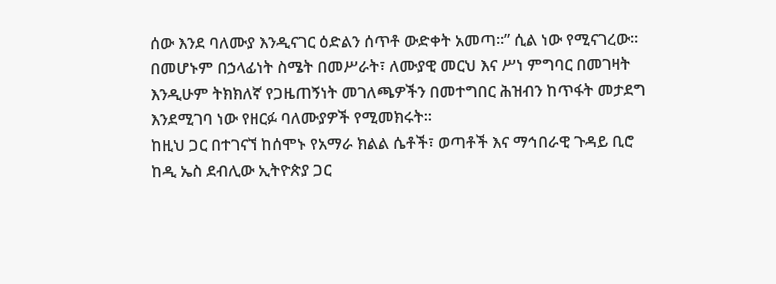ሰው እንደ ባለሙያ እንዲናገር ዕድልን ሰጥቶ ውድቀት አመጣ።” ሲል ነው የሚናገረው። በመሆኑም በኃላፊነት ስሜት በመሥራት፣ ለሙያዊ መርህ እና ሥነ ምግባር በመገዛት እንዲሁም ትክክለኛ የጋዜጠኝነት መገለጫዎችን በመተግበር ሕዝብን ከጥፋት መታደግ እንደሚገባ ነው የዘርፉ ባለሙያዎች የሚመክሩት።
ከዚህ ጋር በተገናኘ ከሰሞኑ የአማራ ክልል ሴቶች፣ ወጣቶች እና ማኅበራዊ ጉዳይ ቢሮ ከዲ ኤስ ደብሊው ኢትዮጵያ ጋር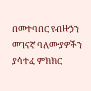በመተባበር የብዙኃን መገናኛ ባለሙያዎችን ያሳተፈ ምክክር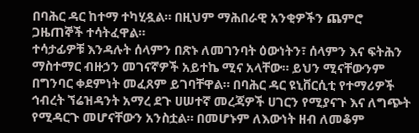በባሕር ዳር ከተማ ተካሂዷል። በዚህም ማሕበራዊ አንቂዎችን ጨምሮ ጋዜጠኞች ተሳትፈዋል።
ተሳታፊዎቹ እንዳሉት ሰላምን በጽኑ ለመገንባት ዕውነትን፣ ሰላምን እና ፍትሕን ማስተማር ብዙኃን መገናኛዎች አይተኬ ሚና አላቸው። ይህን ሚናቸውንም በግንባር ቀደምነት መፈጸም ይገባቸዋል። በባሕር ዳር ዩኒቨርሲቲ የተማሪዎች ኅብረት ኘሬዝዳንት አማረ ደጉ ሀሠተኛ መረጃዎች ሀገርን የሚያናጉ እና ለግጭት የሚዳርጉ መሆናቸውን አንስቷል። በመሆኑም ለእውነት ዘብ ለመቆም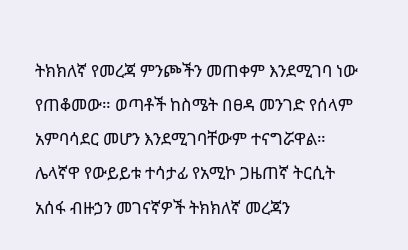ትክክለኛ የመረጃ ምንጮችን መጠቀም እንደሚገባ ነው የጠቆመው። ወጣቶች ከስሜት በፀዳ መንገድ የሰላም አምባሳደር መሆን እንደሚገባቸውም ተናግሯዋል።
ሌላኛዋ የውይይቱ ተሳታፊ የአሚኮ ጋዜጠኛ ትርሲት አሰፋ ብዙኃን መገናኛዎች ትክክለኛ መረጃን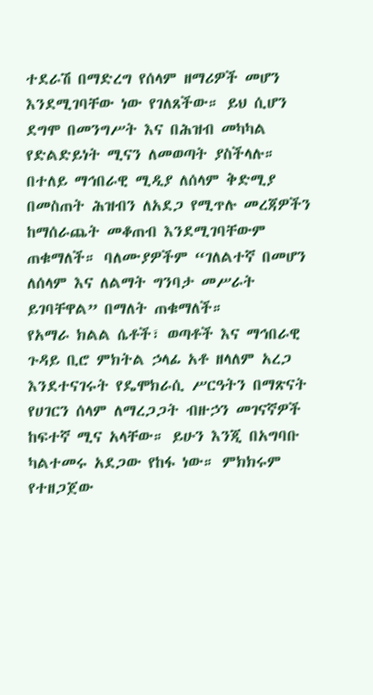ተደራሽ በማድረግ የሰላም ዘማሪዎች መሆን እንደሚገባቸው ነው የገለጸችው። ይህ ሲሆን ደግሞ በመንግሥት እና በሕዝብ መካካል የድልድይነት ሚናን ለመወጣት ያስችላሉ። በተለይ ማኅበራዊ ሚዲያ ለሰላም ቅድሚያ በመስጠት ሕዝብን ለአደጋ የሚጥሉ መረጃዎችን ከማሰራጨት መቆጠብ እንደሚገባቸውም ጠቁማለች። ባለሙያዎችም “ገለልተኛ በመሆን ለሰላም እና ለልማት ግንባታ መሥራት ይገባቸዋል” በማለት ጠቁማለች።
የአማራ ክልል ሴቶች፣ ወጣቶች እና ማኅበራዊ ጉዳይ ቢሮ ምክትል ኃላፊ አቶ ዘላለም አረጋ እንደተናገሩት የዴሞክራሲ ሥርዓትን በማጽናት የሀገርን ሰላም ለማረጋጋት ብዙኃን መገናኛዎች ከፍተኛ ሚና አላቸው። ይሁን እንጂ በአግባቡ ካልተመሩ አደጋው የከፋ ነው። ምክክሩም የተዘጋጀው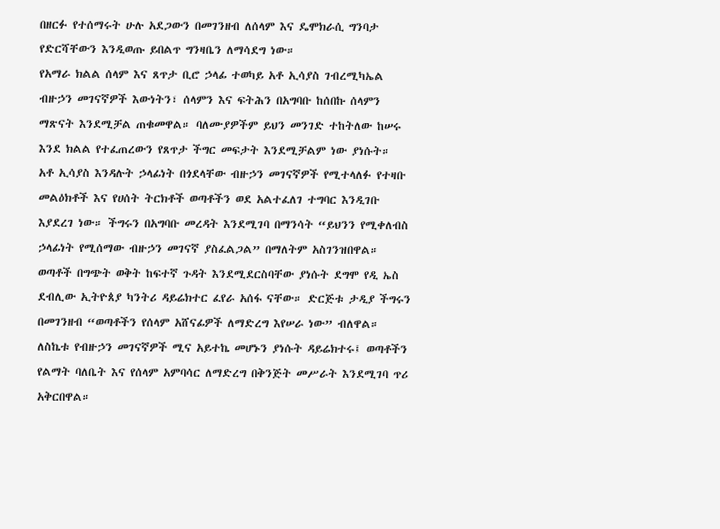በዘርፉ የተሰማሩት ሁሉ አደጋውን በመገንዘብ ለሰላም እና ዴሞክራሲ ግንባታ የድርሻቸውን እንዲወጡ ይበልጥ ግንዛቤን ለማሳደግ ነው።
የአማራ ክልል ሰላም እና ጸጥታ ቢሮ ኃላፊ ተወካይ አቶ ኢሳያስ ገብረሚካኤል ብዙኃን መገናኛዎች እውነትን፣ ሰላምን እና ፍትሕን በአግባቡ ከሰበኩ ሰላምን ማጽናት እንደሚቻል ጠቁመዋል። ባለሙያዎችም ይህን መንገድ ተከትለው ከሠሩ እንደ ክልል የተፈጠረውን የጸጥታ ችግር መፍታት እንደሚቻልም ነው ያነሱት።
አቶ ኢሳያስ እንዳሉት ኃላፊነት በጎደላቸው ብዙኃን መገናኛዎች የሚተላለፉ የተዛቡ መልዕክቶች እና የሀሰት ትርክቶች ወጣቶችን ወደ አልተፈለገ ተግባር እንዲገቡ እያደረገ ነው። ችግሩን በአግባቡ መረዳት እንደሚገባ በማንሳት “ይህንን የሚቀለብስ ኃላፊነት የሚሰማው ብዙኃን መገናኛ ያስፈልጋል” በማለትም አስገንዝበዋል።
ወጣቶች በግጭት ወቅት ከፍተኛ ጉዳት እንደሚደርስባቸው ያነሱት ደግሞ የዲ ኤስ ደብሊው ኢትዮጰያ ካንትሪ ዳይሬክተር ፈየራ አሰፋ ናቸው። ድርጅቱ ታዲያ ችግሩን በመገንዘብ “ወጣቶችን የሰላም አሸናፊዎች ለማድረግ እየሠራ ነው” ብለዋል።
ለስኬቱ የብዙኃን መገናኛዎች ሚና አይተኬ መሆኑን ያነሱት ዳይሬክተሩ፤ ወጣቶችን የልማት ባለቤት እና የሰላም አምባሳር ለማድረግ በቅንጅት መሥራት እንደሚገባ ጥሪ አቅርበዋል።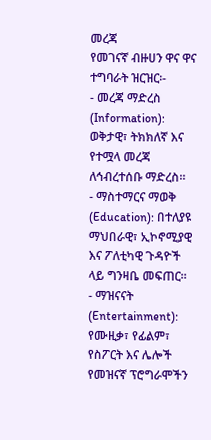መረጃ
የመገናኛ ብዙሀን ዋና ዋና ተግባራት ዝርዝር፡-
- መረጃ ማድረስ (Information): ወቅታዊ፣ ትክክለኛ እና የተሟላ መረጃ ለኅብረተሰቡ ማድረስ።
- ማስተማርና ማወቅ (Education): በተለያዩ ማህበራዊ፣ ኢኮኖሚያዊ እና ፖለቲካዊ ጉዳዮች ላይ ግንዛቤ መፍጠር።
- ማዝናናት (Entertainment): የሙዚቃ፣ የፊልም፣ የስፖርት እና ሌሎች የመዝናኛ ፕሮግራሞችን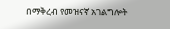በማቅረብ የመዝናኛ አገልግሎት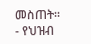መስጠት።
- የህዝብ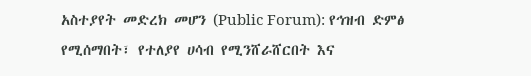አስተያየት መድረክ መሆን (Public Forum): የኅዝብ ድምፅ የሚሰማበት፣ የተለያየ ሀሳብ የሚንሸራሸርበት እና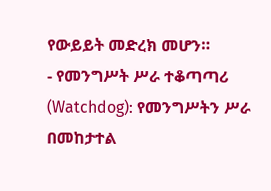የውይይት መድረክ መሆን።
- የመንግሥት ሥራ ተቆጣጣሪ (Watchdog): የመንግሥትን ሥራ በመከታተል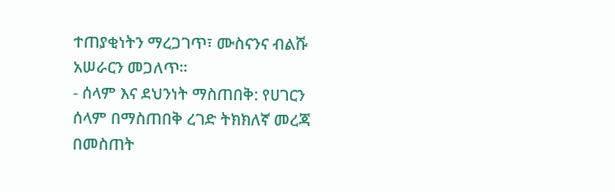ተጠያቂነትን ማረጋገጥ፣ ሙስናንና ብልሹ አሠራርን መጋለጥ።
- ሰላም እና ደህንነት ማስጠበቅ: የሀገርን ሰላም በማስጠበቅ ረገድ ትክክለኛ መረጃ በመስጠት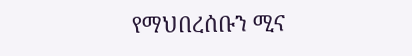የማህበረሰቡን ሚና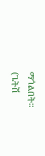ማጎልበት።
(ጌትሽ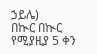ኃይሌ)
በኲር በኲር የሚያዚያ 5 ቀን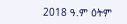2018 ዓ.ም ዕትም